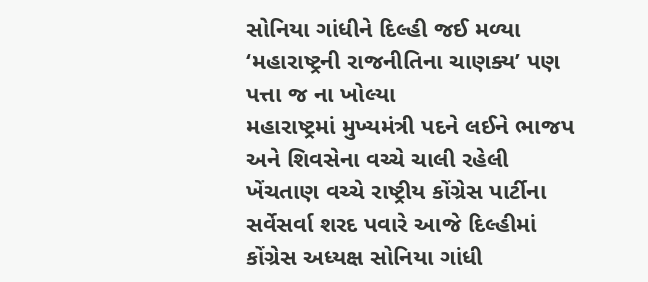સોનિયા ગાંધીને દિલ્હી જઈ મળ્યા ‘મહારાષ્ટ્રની રાજનીતિના ચાણક્ય’ પણ પત્તા જ ના ખોલ્યા
મહારાષ્ટ્રમાં મુખ્યમંત્રી પદને લઈને ભાજપ અને શિવસેના વચ્ચે ચાલી રહેલી ખેંચતાણ વચ્ચે રાષ્ટ્રીય કોંગ્રેસ પાર્ટીના સર્વેસર્વા શરદ પવારે આજે દિલ્હીમાં કોંગ્રેસ અધ્યક્ષ સોનિયા ગાંધી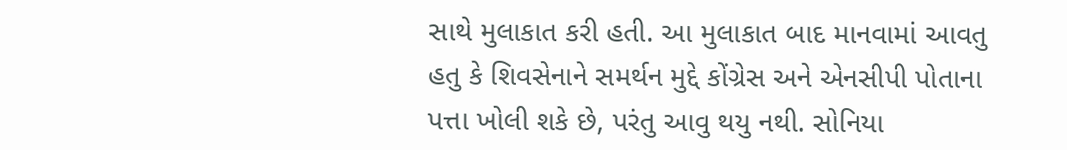સાથે મુલાકાત કરી હતી. આ મુલાકાત બાદ માનવામાં આવતુ હતુ કે શિવસેનાને સમર્થન મુદ્દે કોંગ્રેસ અને એનસીપી પોતાના પત્તા ખોલી શકે છે, પરંતુ આવુ થયુ નથી. સોનિયા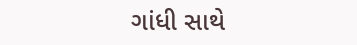ગાંધી સાથે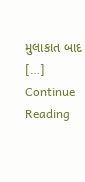મુલાકાત બાદ […]
Continue Reading